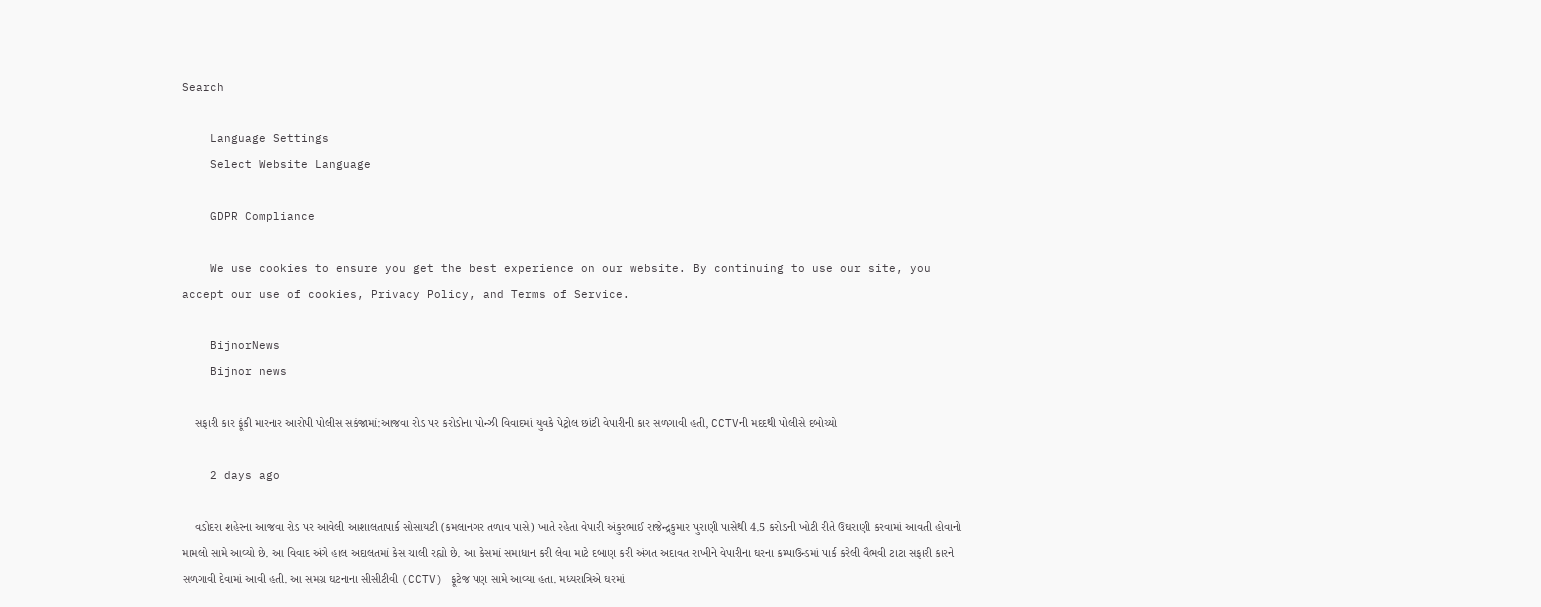Search

    Language Settings
    Select Website Language

    GDPR Compliance

    We use cookies to ensure you get the best experience on our website. By continuing to use our site, you accept our use of cookies, Privacy Policy, and Terms of Service.

    BijnorNews
    Bijnor news

    સફારી કાર ફૂંકી મારનાર આરોપી પોલીસ સકંજામાં:આજવા રોડ પર કરોડોના પોન્ઝી વિવાદમાં યુવકે પેટ્રોલ છાંટી વેપારીની કાર સળગાવી હતી, CCTVની મદદથી પોલીસે દબોચ્યો

    2 days ago

    વડોદરા શહેરના આજવા રોડ પર આવેલી આશાલતાપાર્ક સોસાયટી (કમલાનગર તળાવ પાસે) ખાતે રહેતા વેપારી અંકુરભાઈ રાજેન્દ્રકુમાર પુરાણી પાસેથી 4.5 કરોડની ખોટી રીતે ઉઘરાણી કરવામાં આવતી હોવાનો મામલો સામે આવ્યો છે. આ વિવાદ અંગે હાલ અદાલતમાં કેસ ચાલી રહ્યો છે. આ કેસમાં સમાધાન કરી લેવા માટે દબાણ કરી અંગત અદાવત રાખીને વેપારીના ઘરના કમ્પાઉન્ડમાં પાર્ક કરેલી વૈભવી ટાટા સફારી કારને સળગાવી દેવામાં આવી હતી. આ સમગ્ર ઘટનાના સીસીટીવી (CCTV) ફૂટેજ પણ સામે આવ્યા હતા. મધ્યરાત્રિએ ઘરમાં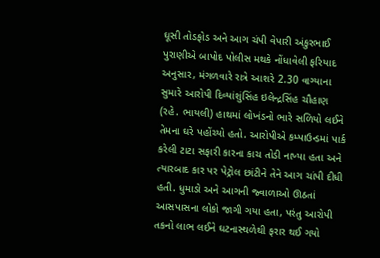ઘૂસી તોડફોડ અને આગ ચંપી વેપારી અંકુરભાઈ પુરાણીએ બાપોદ પોલીસ મથકે નોંધાવેલી ફરિયાદ અનુસાર, મંગળવારે રાત્રે આશરે 2.30 વાગ્યાના સુમારે આરોપી દિવ્યાંશુંસિંહ ઇલેન્દ્રસિંહ ચૌહાણ (રહે. ભાયલી) હાથમાં લોખંડનો ભારે સળિયો લઈને તેમના ઘરે પહોંચ્યો હતો. આરોપીએ કમ્પાઉન્ડમાં પાર્ક કરેલી ટાટા સફારી કારના કાચ તોડી નાખ્યા હતા અને ત્યારબાદ કાર પર પેટ્રોલ છાંટીને તેને આગ ચાંપી દીધી હતી. ધુમાડો અને આગની જ્વાળાઓ ઊઠતાં આસપાસના લોકો જાગી ગયા હતા, પરંતુ આરોપી તકનો લાભ લઈને ઘટનાસ્થળેથી ફરાર થઈ ગયો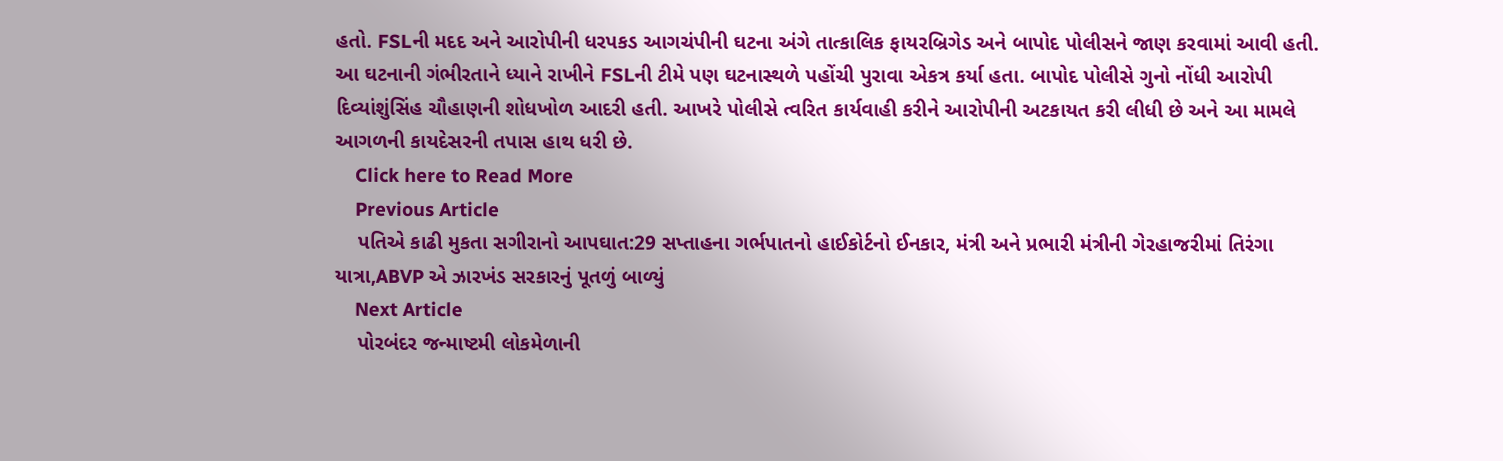હતો. FSLની મદદ અને આરોપીની ધરપકડ આગચંપીની ઘટના અંગે તાત્કાલિક ફાયરબ્રિગેડ અને બાપોદ પોલીસને જાણ કરવામાં આવી હતી. આ ઘટનાની ગંભીરતાને ધ્યાને રાખીને FSLની ટીમે પણ ઘટનાસ્થળે પહોંચી પુરાવા એકત્ર કર્યા હતા. બાપોદ પોલીસે ગુનો નોંધી આરોપી દિવ્યાંશુંસિંહ ચૌહાણની શોધખોળ આદરી હતી. આખરે પોલીસે ત્વરિત કાર્યવાહી કરીને આરોપીની અટકાયત કરી લીધી છે અને આ મામલે આગળની કાયદેસરની તપાસ હાથ ધરી છે.
    Click here to Read More
    Previous Article
    પતિએ કાઢી મુકતા સગીરાનો આપઘાત:29 સપ્તાહના ગર્ભપાતનો હાઈકોર્ટનો ઈનકાર, મંત્રી અને પ્રભારી મંત્રીની ગેરહાજરીમાં તિરંગા યાત્રા,ABVP એ ઝારખંડ સરકારનું પૂતળું બાળ્યું
    Next Article
    પોરબંદર જન્માષ્ટમી લોકમેળાની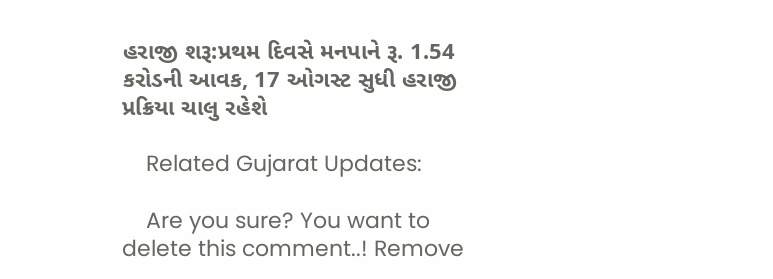હરાજી શરૂ:પ્રથમ દિવસે મનપાને રૂ. 1.54 કરોડની આવક, 17 ઓગસ્ટ સુધી હરાજી પ્રક્રિયા ચાલુ રહેશે

    Related Gujarat Updates:

    Are you sure? You want to delete this comment..! Remove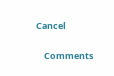Cancel

    Comments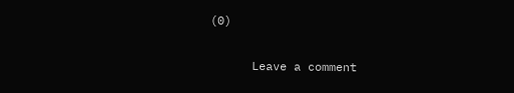(0)

      Leave a comment